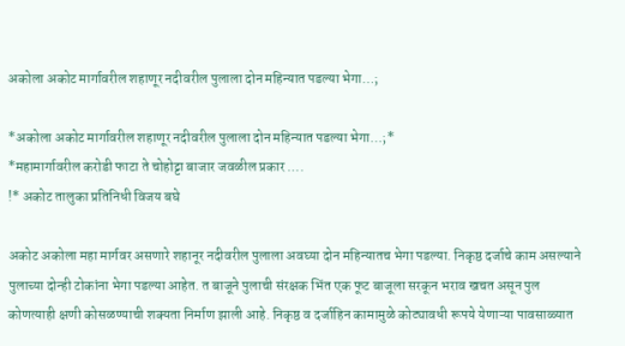अकोला अकोट मार्गावरील शहाणूर नदीवरील पुलाला दोन महिन्यात पडल्या भेगा…;

*अकोला अकोट मार्गावरील शहाणूर नदीवरील पुलाला दोन महिन्यात पडल्या भेगा…;*
*महामार्गावरील करोडी फाटा ते चोहोट्टा बाजार जवळील प्रकार ….
!* अकोट तालुका प्रतिनिधी विजय बघे

अकोट अकोला महा मार्गवर असणारे शहानूर नदीवरील पुलाला अवघ्या दोन महिन्यातच भेगा पडल्या. निकृष्ठ दर्जाचे काम असल्याने पुलाच्या दोन्ही टोकांना भेगा पडल्या आहेत. त बाजूने पुलाची संरक्षक भिंत एक फूट बाजूला सरकून भराव खचत असून पुल कोणत्याही क्षणी कोसळण्याची शक्यता निर्माण झाली आहे. निकृष्ठ व दर्जाहिन कामामुळे कोट्यावधी रूपये येणाऱ्या पावसाळ्यात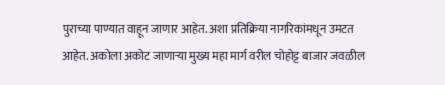पुराच्या पाण्यात वाहून जाणार आहेत. अशा प्रतिक्रिया नागरिकांमधून उमटत आहेत. अकोला अकोट जाणाऱ्या मुख्य महा मार्ग वरील चोहोट्ट बाजार जवळील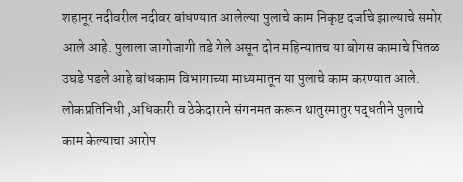शहानूर नदीवरील नदीवर बांधण्यात आलेल्या पुलाचे काम निकृष्ट दर्जाचे झाल्याचे समोर आले आहे. पुलाला जागोजागी तडे गेले असून दोन महिन्यातच या बोगस कामाचे पितळ उघडे पडले आहे बांधकाम विभागाच्या माध्यमातून या पुलाचे काम करण्यात आले. लोकप्रतिनिधी ,अधिकारी व ठेकेदाराने संगनमत करून थातुरमातुर पद्धतीने पुलाचे काम केल्याचा आरोप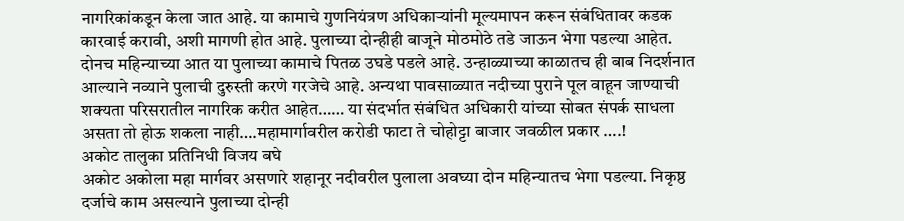नागरिकांकडून केला जात आहे. या कामाचे गुणनियंत्रण अधिकाऱ्यांनी मूल्यमापन करून संबंधितावर कडक कारवाई करावी, अशी मागणी होत आहे. पुलाच्या दोन्हीही बाजूने मोठमोठे तडे जाऊन भेगा पडल्या आहेत. दोनच महिन्याच्या आत या पुलाच्या कामाचे पितळ उघडे पडले आहे. उन्हाळ्याच्या काळातच ही बाब निदर्शनात आल्याने नव्याने पुलाची दुरुस्ती करणे गरजेचे आहे. अन्यथा पावसाळ्यात नदीच्या पुराने पूल वाहून जाण्याची शक्यता परिसरातील नागरिक करीत आहेत…… या संदर्भात संबंधित अधिकारी यांच्या सोबत संपर्क साधला असता तो होऊ शकला नाही….महामार्गावरील करोडी फाटा ते चोहोट्टा बाजार जवळील प्रकार ….!
अकोट तालुका प्रतिनिधी विजय बघे
अकोट अकोला महा मार्गवर असणारे शहानूर नदीवरील पुलाला अवघ्या दोन महिन्यातच भेगा पडल्या. निकृष्ठ दर्जाचे काम असल्याने पुलाच्या दोन्ही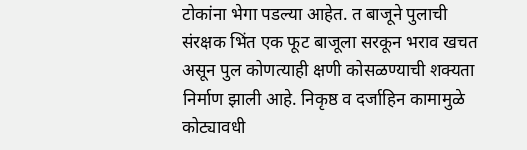टोकांना भेगा पडल्या आहेत. त बाजूने पुलाची संरक्षक भिंत एक फूट बाजूला सरकून भराव खचत असून पुल कोणत्याही क्षणी कोसळण्याची शक्यता निर्माण झाली आहे. निकृष्ठ व दर्जाहिन कामामुळे कोट्यावधी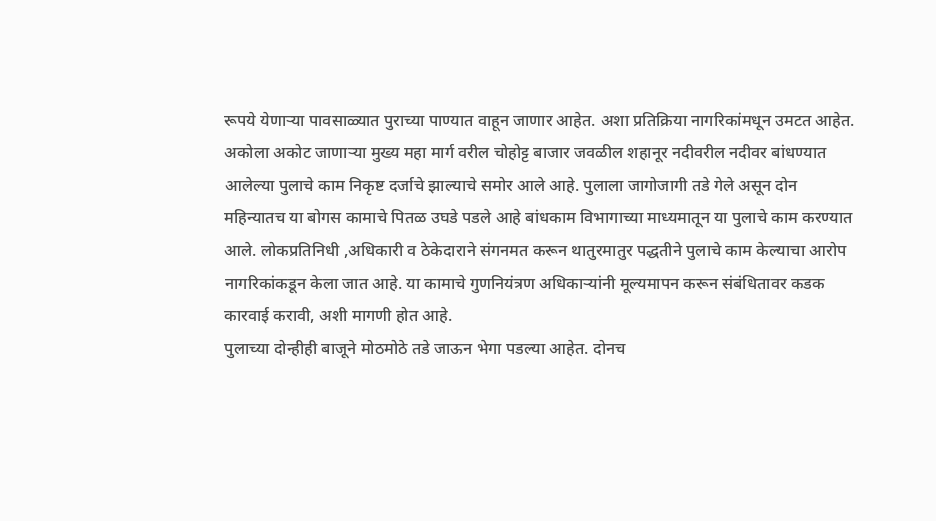रूपये येणाऱ्या पावसाळ्यात पुराच्या पाण्यात वाहून जाणार आहेत. अशा प्रतिक्रिया नागरिकांमधून उमटत आहेत.
अकोला अकोट जाणाऱ्या मुख्य महा मार्ग वरील चोहोट्ट बाजार जवळील शहानूर नदीवरील नदीवर बांधण्यात आलेल्या पुलाचे काम निकृष्ट दर्जाचे झाल्याचे समोर आले आहे. पुलाला जागोजागी तडे गेले असून दोन महिन्यातच या बोगस कामाचे पितळ उघडे पडले आहे बांधकाम विभागाच्या माध्यमातून या पुलाचे काम करण्यात आले. लोकप्रतिनिधी ,अधिकारी व ठेकेदाराने संगनमत करून थातुरमातुर पद्धतीने पुलाचे काम केल्याचा आरोप नागरिकांकडून केला जात आहे. या कामाचे गुणनियंत्रण अधिकाऱ्यांनी मूल्यमापन करून संबंधितावर कडक कारवाई करावी, अशी मागणी होत आहे.
पुलाच्या दोन्हीही बाजूने मोठमोठे तडे जाऊन भेगा पडल्या आहेत. दोनच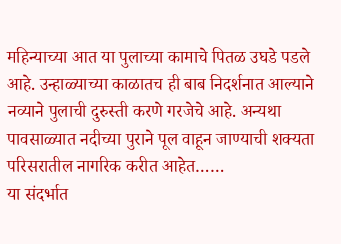महिन्याच्या आत या पुलाच्या कामाचे पितळ उघडे पडले आहे. उन्हाळ्याच्या काळातच ही बाब निदर्शनात आल्याने नव्याने पुलाची दुरुस्ती करणे गरजेचे आहे. अन्यथा पावसाळ्यात नदीच्या पुराने पूल वाहून जाण्याची शक्यता परिसरातील नागरिक करीत आहेत……
या संदर्भात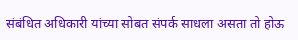संबंधित अधिकारी यांच्या सोबत संपर्क साधला असता तो होऊ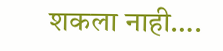शकला नाही….